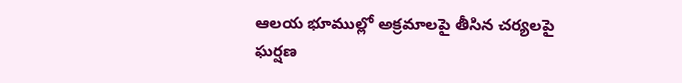ఆలయ భూముల్లో అక్రమాలపై తీసిన చర్యలపై ఘర్షణ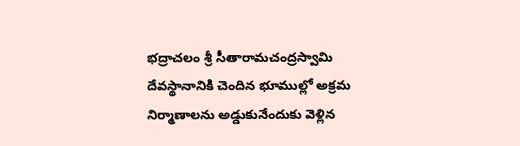భద్రాచలం శ్రీ సీతారామచంద్రస్వామి దేవస్థానానికి చెందిన భూముల్లో అక్రమ నిర్మాణాలను అడ్డుకునేందుకు వెళ్లిన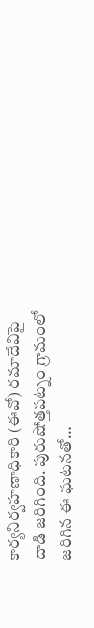కార్యనిర్వహణాధికారి (ఈవో) రమాదేవిపై దాడి జరిగింది. పురుషోత్తపట్నం గ్రామంలో జరిగిన ఈ ఘటనతో…